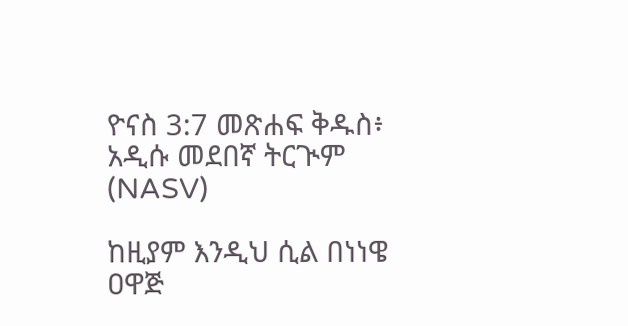ዮናስ 3:7 መጽሐፍ ቅዱስ፥ አዲሱ መደበኛ ትርጒም (NASV)

ከዚያም እንዲህ ሲል በነነዌ ዐዋጅ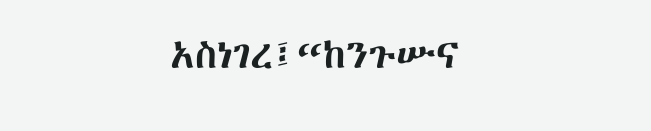አስነገረ፤“ከንጉሡና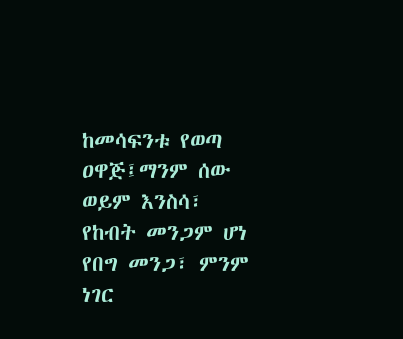ከመሳፍንቱ የወጣ ዐዋጅ፤ማንም ሰው ወይም እንስሳ፣ የከብት መንጋም ሆነ የበግ መንጋ፣ ምንም ነገር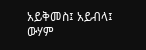አይቅመስ፤ አይብላ፤ ውሃም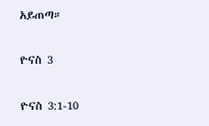አይጠጣ።

ዮናስ 3

ዮናስ 3:1-10